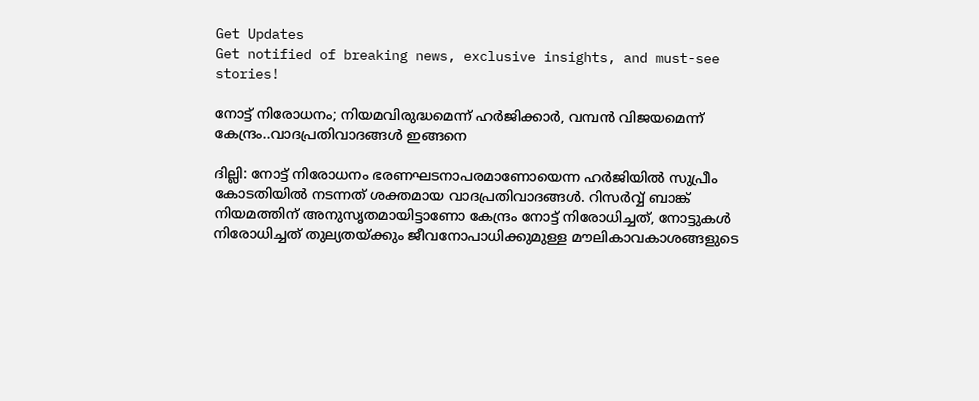Get Updates
Get notified of breaking news, exclusive insights, and must-see stories!

നോട്ട് നിരോധനം; നിയമവിരുദ്ധമെന്ന് ഹർജിക്കാർ, വമ്പൻ വിജയമെന്ന് കേന്ദ്രം..വാദപ്രതിവാദങ്ങൾ ഇങ്ങനെ

ദില്ലി: നോട്ട് നിരോധനം ഭരണഘടനാപരമാണോയെന്ന ഹർജിയിൽ സുപ്രീം കോടതിയിൽ നടന്നത് ശക്തമായ വാദപ്രതിവാദങ്ങൾ. റിസർവ്വ് ബാങ്ക് നിയമത്തിന് അനുസൃതമായിട്ടാണോ കേന്ദ്രം നോട്ട് നിരോധിച്ചത്, നോട്ടുകള്‍ നിരോധിച്ചത് തുല്യതയ്ക്കും ജീവനോപാധിക്കുമുള്ള മൗലികാവകാശങ്ങളുടെ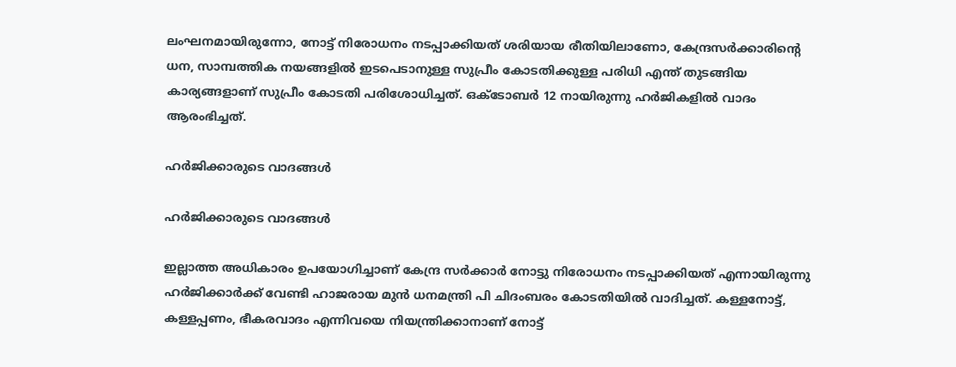ലംഘനമായിരുന്നോ, നോട്ട് നിരോധനം നടപ്പാക്കിയത് ശരിയായ രീതിയിലാണോ, കേന്ദ്രസര്‍ക്കാരിന്‍റെ ധന, സാമ്പത്തിക നയങ്ങളില്‍ ഇടപെടാനുള്ള സുപ്രീം കോടതിക്കുള്ള പരിധി എന്ത് തുടങ്ങിയ കാര്യങ്ങളാണ് സുപ്രീം കോടതി പരിശോധിച്ചത്. ഒക്ടോബർ 12 നായിരുന്നു ഹർജികളിൽ വാദം ആരംഭിച്ചത്.

ഹർജിക്കാരുടെ വാദങ്ങൾ

ഹർജിക്കാരുടെ വാദങ്ങൾ

ഇല്ലാത്ത അധികാരം ഉപയോഗിച്ചാണ് കേന്ദ്ര സർക്കാർ നോട്ടു നിരോധനം നടപ്പാക്കിയത് എന്നായിരുന്നു ഹർജിക്കാർക്ക് വേണ്ടി ഹാജരായ മുൻ ധനമന്ത്രി പി ചിദംബരം കോടതിയിൽ വാദിച്ചത്. കള്ളനോട്ട്, കള്ളപ്പണം, ഭീകരവാദം എന്നിവയെ നിയന്ത്രിക്കാനാണ് നോട്ട്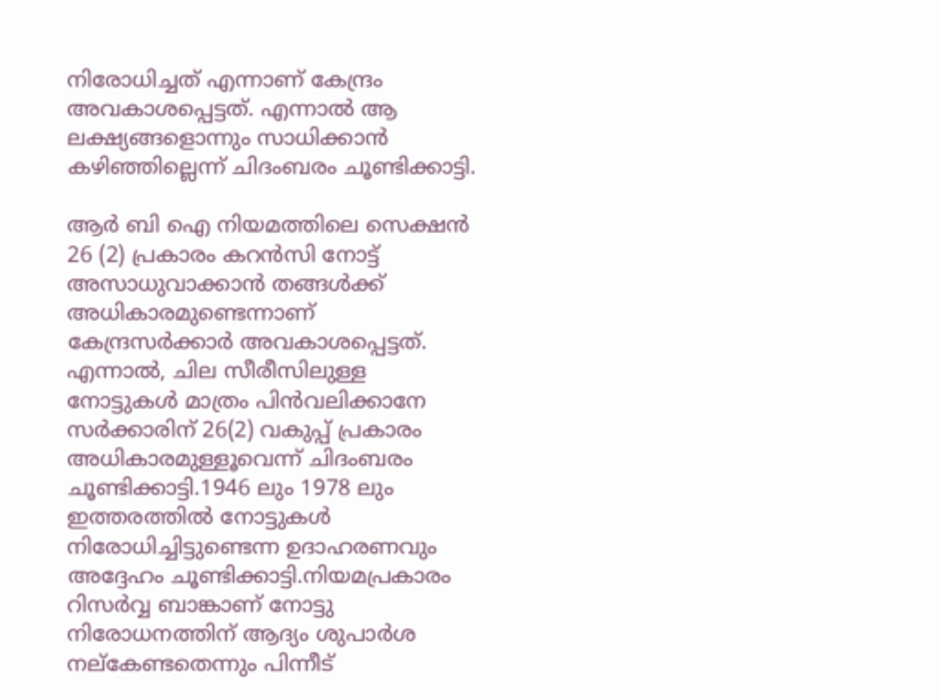നിരോധിച്ചത് എന്നാണ് കേന്ദ്രം അവകാശപ്പെട്ടത്. എന്നാൽ ആ ലക്ഷ്യങ്ങളൊന്നും സാധിക്കാൻ കഴിഞ്ഞില്ലെന്ന് ചിദംബരം ചൂണ്ടിക്കാട്ടി.

ആർ ബി ഐ നിയമത്തിലെ സെക്ഷൻ 26 (2) പ്രകാരം കറൻസി നോട്ട് അസാധുവാക്കാൻ തങ്ങൾക്ക് അധികാരമുണ്ടെന്നാണ് കേന്ദ്രസർക്കാർ അവകാശപ്പെട്ടത്. എന്നാല്‍, ചില സീരീസിലുള്ള നോട്ടുകള്‍ മാത്രം പിന്‍വലിക്കാനേ സര്‍ക്കാരിന് 26(2) വകുപ്പ് പ്രകാരം അധികാരമുള്ളൂവെന്ന് ചിദംബരം ചൂണ്ടിക്കാട്ടി.1946 ലും 1978 ലും ഇത്തരത്തിൽ നോട്ടുകൾ നിരോധിച്ചിട്ടുണ്ടെന്ന ഉദാഹരണവും അദ്ദേഹം ചൂണ്ടിക്കാട്ടി.നിയമപ്രകാരം റിസർവ്വ ബാങ്കാണ് നോട്ടു നിരോധനത്തിന് ആദ്യം ശുപാർശ നല്കേണ്ടതെന്നും പിന്നീട്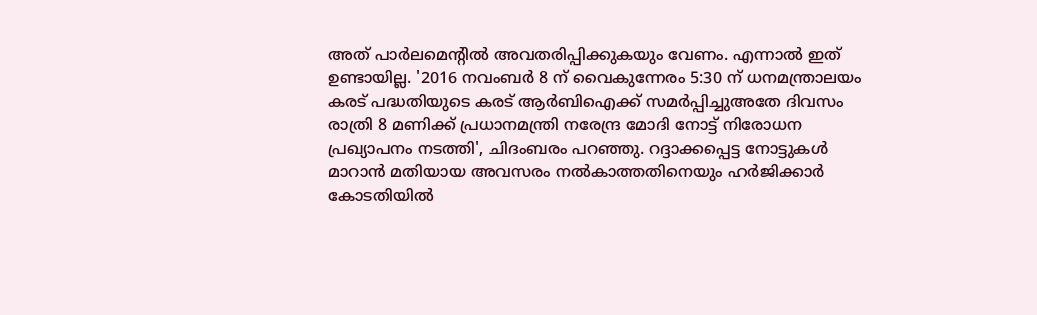അത് പാർലമെന്റിൽ അവതരിപ്പിക്കുകയും വേണം. എന്നാൽ ഇത് ഉണ്ടായില്ല. '2016 നവംബർ 8 ന് വൈകുന്നേരം 5:30 ന് ധനമന്ത്രാലയം കരട് പദ്ധതിയുടെ കരട് ആർബിഐക്ക് സമർപ്പിച്ചുഅതേ ദിവസം രാത്രി 8 മണിക്ക് പ്രധാനമന്ത്രി നരേന്ദ്ര മോദി നോട്ട് നിരോധന പ്രഖ്യാപനം നടത്തി', ചിദംബരം പറഞ്ഞു. റദ്ദാക്കപ്പെട്ട നോട്ടുകൾ മാറാൻ മതിയായ അവസരം നൽകാത്തതിനെയും ഹർജിക്കാർ കോടതിയിൽ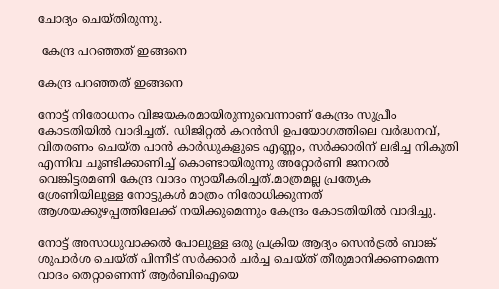ചോദ്യം ചെയ്തിരുന്നു.

 കേന്ദ്ര പറഞ്ഞത് ഇങ്ങനെ

കേന്ദ്ര പറഞ്ഞത് ഇങ്ങനെ

നോട്ട് നിരോധനം വിജയകരമായിരുന്നുവെന്നാണ് കേന്ദ്രം സുപ്രീം കോടതിയിൽ വാദിച്ചത്. ഡിജിറ്റൽ കറൻസി ഉപയോഗത്തിലെ വർദ്ധനവ്, വിതരണം ചെയ്ത പാൻ കാർഡുകളുടെ എണ്ണം, സർക്കാരിന് ലഭിച്ച നികുതി എന്നിവ ചൂണ്ടിക്കാണിച്ച് കൊണ്ടായിരുന്നു അറ്റോർണി ജനറൽ വെങ്കിട്ടരമണി കേന്ദ്ര വാദം ന്യായീകരിച്ചത്.മാത്രമല്ല പ്രത്യേക ശ്രേണിയിലുള്ള നോട്ടുകൾ മാത്രം നിരോധിക്കുന്നത് ആശയക്കുഴപ്പത്തിലേക്ക് നയിക്കുമെന്നും കേന്ദ്രം കോടതിയിൽ വാദിച്ചു.

നോട്ട് അസാധുവാക്കൽ പോലുള്ള ഒരു പ്രക്രിയ ആദ്യം സെൻട്രൽ ബാങ്ക് ശുപാർശ ചെയ്ത് പിന്നീട് സർക്കാർ ചർച്ച ചെയ്ത് തീരുമാനിക്കണമെന്ന വാദം തെറ്റാണെന്ന് ആർബിഐയെ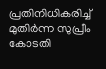പ്രതിനിധികരിച്ച് മുതിർന്ന സുപ്രീം കോടതി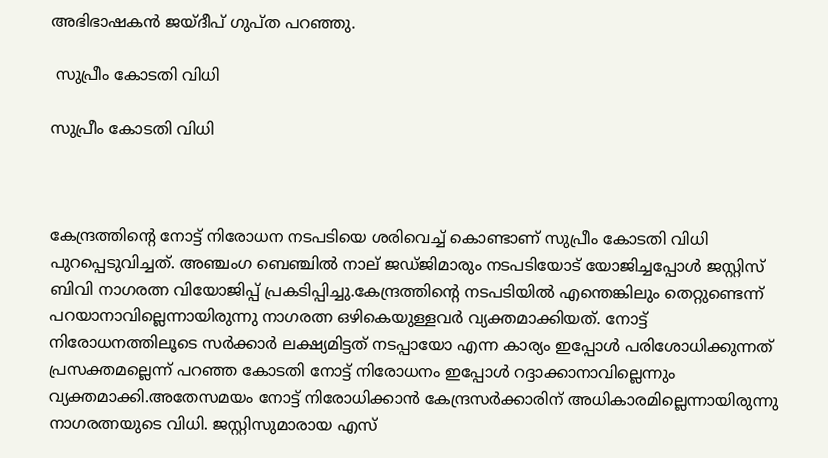അഭിഭാഷകൻ ജയ്ദീപ് ഗുപ്ത പറഞ്ഞു.

 സുപ്രീം കോടതി വിധി

സുപ്രീം കോടതി വിധി



കേന്ദ്രത്തിന്റെ നോട്ട് നിരോധന നടപടിയെ ശരിവെച്ച് കൊണ്ടാണ് സുപ്രീം കോടതി വിധി പുറപ്പെടുവിച്ചത്. അഞ്ചംഗ ബെഞ്ചിൽ നാല് ജഡ്ജിമാരും നടപടിയോട് യോജിച്ചപ്പോൾ ജസ്റ്റിസ് ബിവി നാഗരത്ന വിയോജിപ്പ് പ്രകടിപ്പിച്ചു.കേന്ദ്രത്തിന്റെ നടപടിയില്‍ എന്തെങ്കിലും തെറ്റുണ്ടെന്ന് പറയാനാവില്ലെന്നായിരുന്നു നാഗരത്ന ഒഴികെയുള്ളവർ വ്യക്തമാക്കിയത്. നോട്ട് നിരോധനത്തിലൂടെ സർക്കാർ ലക്ഷ്യമിട്ടത് നടപ്പായോ എന്ന കാര്യം ഇപ്പോള്‍ പരിശോധിക്കുന്നത് പ്രസക്തമല്ലെന്ന് പറഞ്ഞ കോടതി നോട്ട് നിരോധനം ഇപ്പോൾ റദ്ദാക്കാനാവില്ലെന്നും വ്യക്തമാക്കി.അതേസമയം നോട്ട് നിരോധിക്കാൻ കേന്ദ്രസർക്കാരിന് അധികാരമില്ലെന്നായിരുന്നു നാഗരത്നയുടെ വിധി. ജസ്റ്റിസുമാരായ എസ്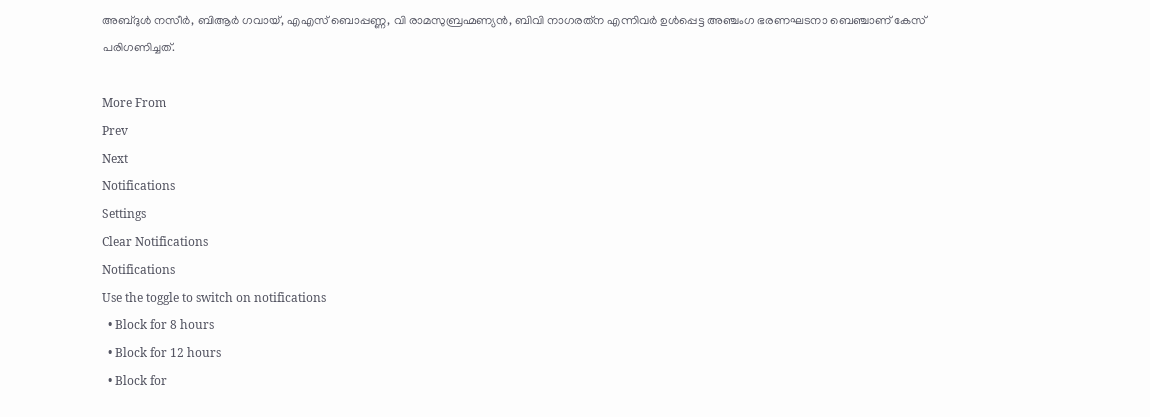അബ്ദുള്‍ നസീര്‍, ബിആര്‍ ഗവായ്, എഎസ് ബൊപ്പണ്ണ, വി രാമസുബ്രഹ്മണ്യന്‍, ബിവി നാഗരത്‌ന എന്നിവര്‍ ഉള്‍പ്പെട്ട അഞ്ചംഗ ഭരണഘടനാ ബെഞ്ചാണ് കേസ് പരിഗണിച്ചത്.

More From
Prev
Next
Notifications
Settings
Clear Notifications
Notifications
Use the toggle to switch on notifications
  • Block for 8 hours
  • Block for 12 hours
  • Block for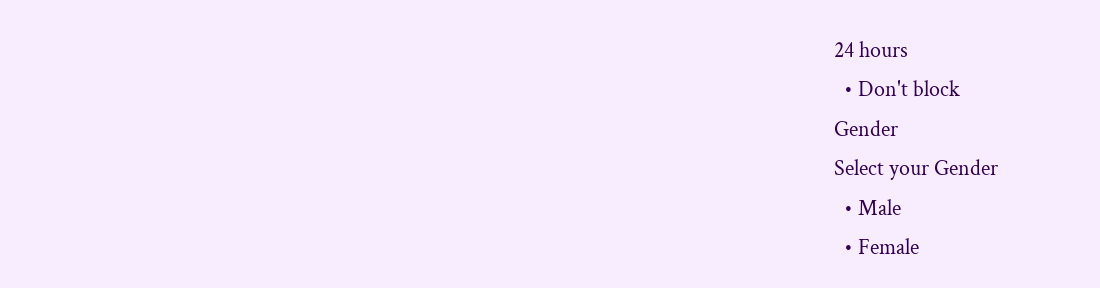24 hours
  • Don't block
Gender
Select your Gender
  • Male
  • Female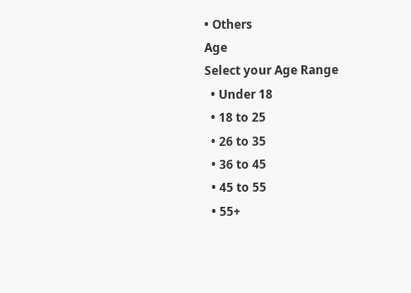• Others
Age
Select your Age Range
  • Under 18
  • 18 to 25
  • 26 to 35
  • 36 to 45
  • 45 to 55
  • 55+